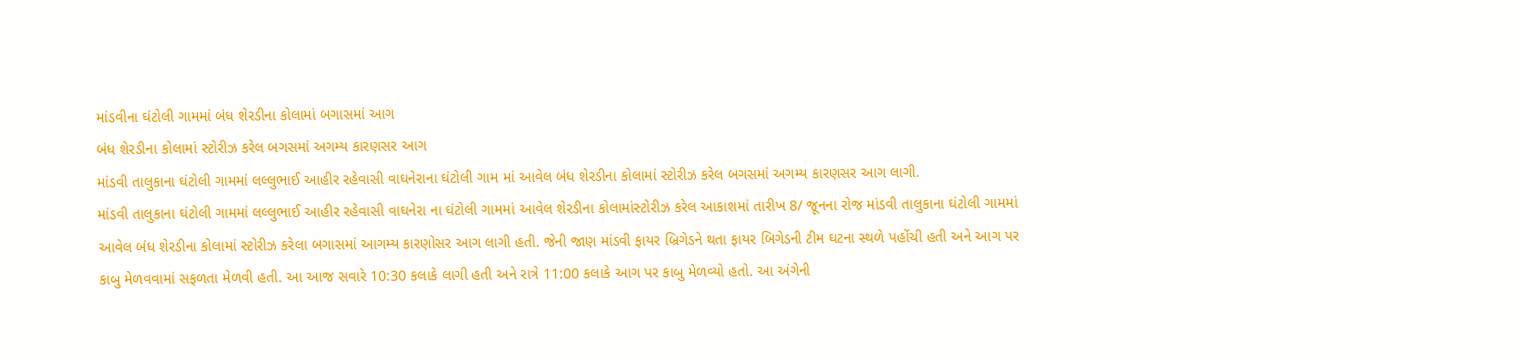માંડવીના ઘંટોલી ગામમાં બંધ શેરડીના કોલામાં બગાસમાં આગ
બંધ શેરડીના કોલામાં સ્ટોરીઝ કરેલ બગસમાં અગમ્ય કારણસર આગ
માંડવી તાલુકાના ઘંટોલી ગામમાં લલ્લુભાઈ આહીર રહેવાસી વાઘનેરાના ઘંટોલી ગામ માં આવેલ બંધ શેરડીના કોલામાં સ્ટોરીઝ કરેલ બગસમાં અગમ્ય કારણસર આગ લાગી.
માંડવી તાલુકાના ઘંટોલી ગામમાં લલ્લુભાઈ આહીર રહેવાસી વાઘનેરા ના ઘંટોલી ગામમાં આવેલ શેરડીના કોલામાંસ્ટોરીઝ કરેલ આકાશમાં તારીખ 8/ જૂનના રોજ માંડવી તાલુકાના ઘંટોલી ગામમાં આવેલ બંધ શેરડીના કોલામાં સ્ટોરીઝ કરેલા બગાસમાં આગમ્ય કારણોસર આગ લાગી હતી. જેની જાણ માંડવી ફાયર બ્રિગેડને થતા ફાયર બિગેડની ટીમ ઘટના સ્થળે પહોંચી હતી અને આગ પર કાબુ મેળવવામાં સફળતા મેળવી હતી. આ આજ સવારે 10:30 કલાકે લાગી હતી અને રાત્રે 11:00 કલાકે આગ પર કાબુ મેળવ્યો હતો. આ અંગેની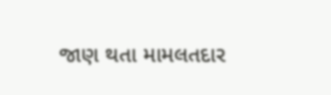જાણ થતા મામલતદાર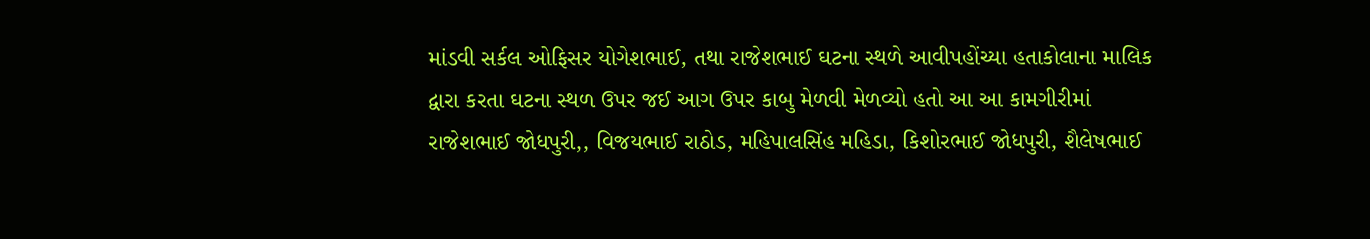માંડવી સર્કલ ઓફિસર યોગેશભાઈ, તથા રાજેશભાઈ ઘટના સ્થળે આવીપહોંચ્યા હતાકોલાના માલિક દ્વારા કરતા ઘટના સ્થળ ઉપર જઈ આગ ઉપર કાબુ મેળવી મેળવ્યો હતો આ આ કામગીરીમાં રાજેશભાઈ જોધપુરી,, વિજયભાઈ રાઠોડ, મહિપાલસિંહ મહિડા, કિશોરભાઈ જોધપુરી, શૈલેષભાઈ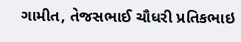ગામીત, તેજસભાઈ ચૌધરી પ્રતિકભાઇ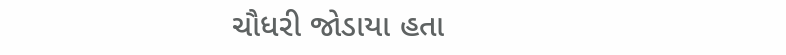ચૌધરી જોડાયા હતા